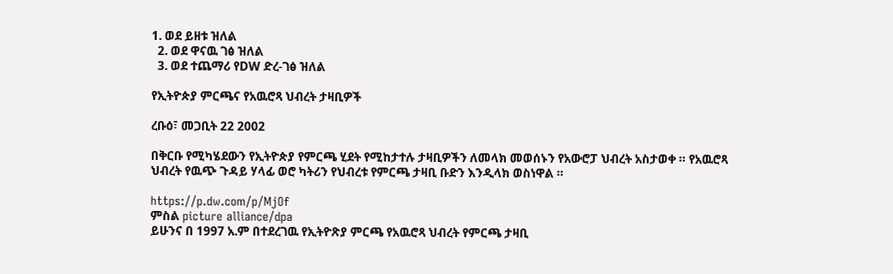1. ወደ ይዘቱ ዝለል
  2. ወደ ዋናዉ ገፅ ዝለል
  3. ወደ ተጨማሪ የDW ድረ-ገፅ ዝለል

የኢትዮጵያ ምርጫና የአዉሮጻ ህብረት ታዛቢዎች

ረቡዕ፣ መጋቢት 22 2002

በቅርቡ የሚካሄደውን የኢትዮጵያ የምርጫ ሂደት የሚከታተሉ ታዛቢዎችን ለመላክ መወሰኑን የአውሮፓ ህብረት አስታወቀ ። የአዉሮጻ ህብረት የዉጭ ጉዳይ ሃላፊ ወሮ ካትሪን የህብረቱ የምርጫ ታዛቢ ቡድን እንዲላክ ወስነዋል ።

https://p.dw.com/p/MjOf
ምስል picture alliance/dpa
ይሁንና በ 1997 አ.ም በተደረገዉ የኢትዮጽያ ምርጫ የአዉሮጻ ህብረት የምርጫ ታዛቢ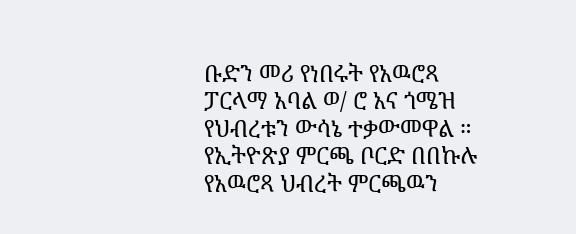ቡድን መሪ የነበሩት የአዉሮጻ ፓርላማ አባል ወ/ ሮ አና ጎሜዝ የህብረቱን ውሳኔ ተቃውመዋል ። የኢትዮጽያ ምርጫ ቦርድ በበኩሉ የአዉሮጻ ህብረት ምርጫዉን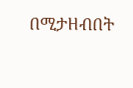በሚታዘብበት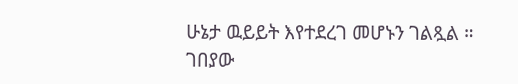ሁኔታ ዉይይት እየተደረገ መሆኑን ገልጿል ። ገበያው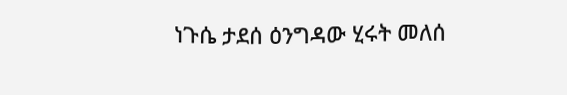ነጉሴ ታደሰ ዕንግዳው ሂሩት መለሰ